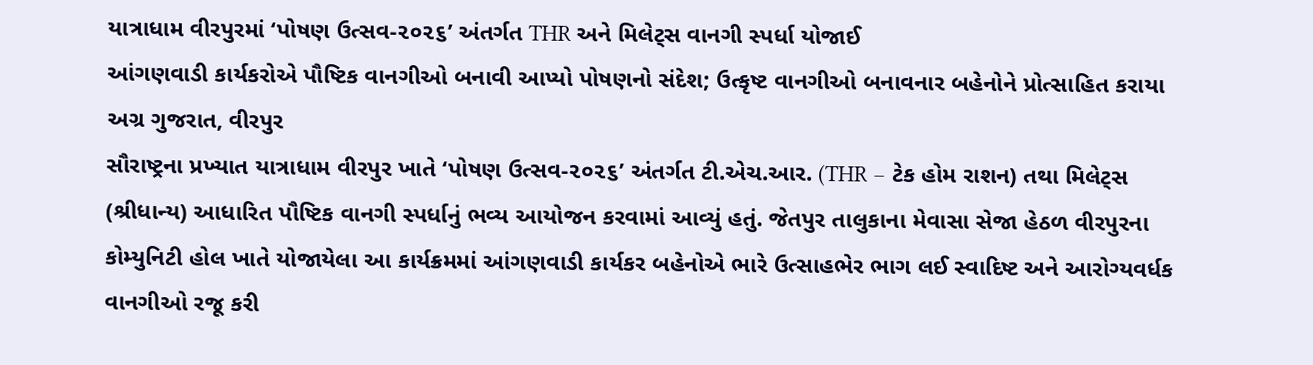યાત્રાધામ વીરપુરમાં ‘પોષણ ઉત્સવ-૨૦૨૬’ અંતર્ગત THR અને મિલેટ્સ વાનગી સ્પર્ધા યોજાઈ
આંગણવાડી કાર્યકરોએ પૌષ્ટિક વાનગીઓ બનાવી આપ્યો પોષણનો સંદેશ; ઉત્કૃષ્ટ વાનગીઓ બનાવનાર બહેનોને પ્રોત્સાહિત કરાયા
અગ્ર ગુજરાત, વીરપુર
સૌરાષ્ટ્રના પ્રખ્યાત યાત્રાધામ વીરપુર ખાતે ‘પોષણ ઉત્સવ-૨૦૨૬’ અંતર્ગત ટી.એચ.આર. (THR – ટેક હોમ રાશન) તથા મિલેટ્સ (શ્રીધાન્ય) આધારિત પૌષ્ટિક વાનગી સ્પર્ધાનું ભવ્ય આયોજન કરવામાં આવ્યું હતું. જેતપુર તાલુકાના મેવાસા સેજા હેઠળ વીરપુરના કોમ્યુનિટી હોલ ખાતે યોજાયેલા આ કાર્યક્રમમાં આંગણવાડી કાર્યકર બહેનોએ ભારે ઉત્સાહભેર ભાગ લઈ સ્વાદિષ્ટ અને આરોગ્યવર્ધક વાનગીઓ રજૂ કરી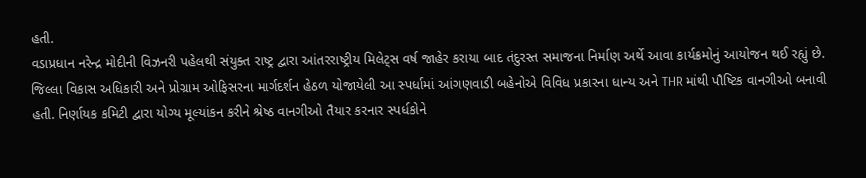હતી.
વડાપ્રધાન નરેન્દ્ર મોદીની વિઝનરી પહેલથી સંયુક્ત રાષ્ટ્ર દ્વારા આંતરરાષ્ટ્રીય મિલેટ્સ વર્ષ જાહેર કરાયા બાદ તંદુરસ્ત સમાજના નિર્માણ અર્થે આવા કાર્યક્રમોનું આયોજન થઈ રહ્યું છે. જિલ્લા વિકાસ અધિકારી અને પ્રોગ્રામ ઓફિસરના માર્ગદર્શન હેઠળ યોજાયેલી આ સ્પર્ધામાં આંગણવાડી બહેનોએ વિવિધ પ્રકારના ધાન્ય અને THR માંથી પૌષ્ટિક વાનગીઓ બનાવી હતી. નિર્ણાયક કમિટી દ્વારા યોગ્ય મૂલ્યાંકન કરીને શ્રેષ્ઠ વાનગીઓ તૈયાર કરનાર સ્પર્ધકોને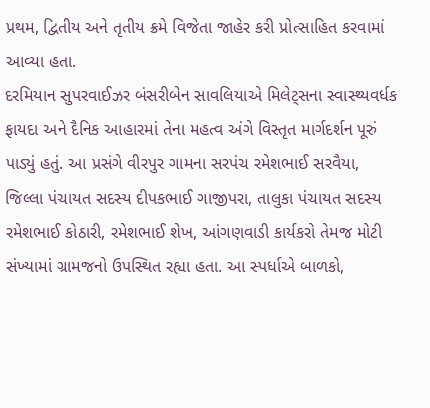પ્રથમ, દ્વિતીય અને તૃતીય ક્રમે વિજેતા જાહેર કરી પ્રોત્સાહિત કરવામાં આવ્યા હતા.
દરમિયાન સુપરવાઈઝર બંસરીબેન સાવલિયાએ મિલેટ્સના સ્વાસ્થ્યવર્ધક ફાયદા અને દૈનિક આહારમાં તેના મહત્વ અંગે વિસ્તૃત માર્ગદર્શન પૂરું પાડ્યું હતું. આ પ્રસંગે વીરપુર ગામના સરપંચ રમેશભાઈ સરવૈયા, જિલ્લા પંચાયત સદસ્ય દીપકભાઈ ગાજીપરા, તાલુકા પંચાયત સદસ્ય રમેશભાઈ કોઠારી, રમેશભાઈ શેખ, આંગણવાડી કાર્યકરો તેમજ મોટી સંખ્યામાં ગ્રામજનો ઉપસ્થિત રહ્યા હતા. આ સ્પર્ધાએ બાળકો,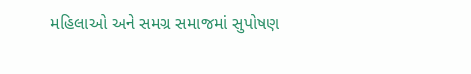મહિલાઓ અને સમગ્ર સમાજમાં સુપોષણ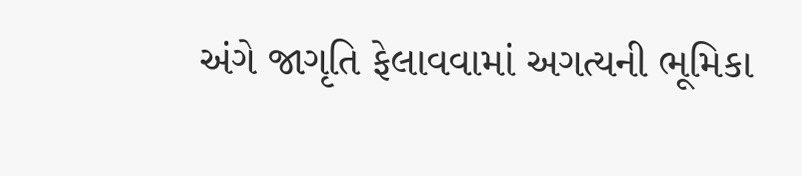અંગે જાગૃતિ ફેલાવવામાં અગત્યની ભૂમિકા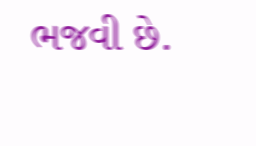ભજવી છે.